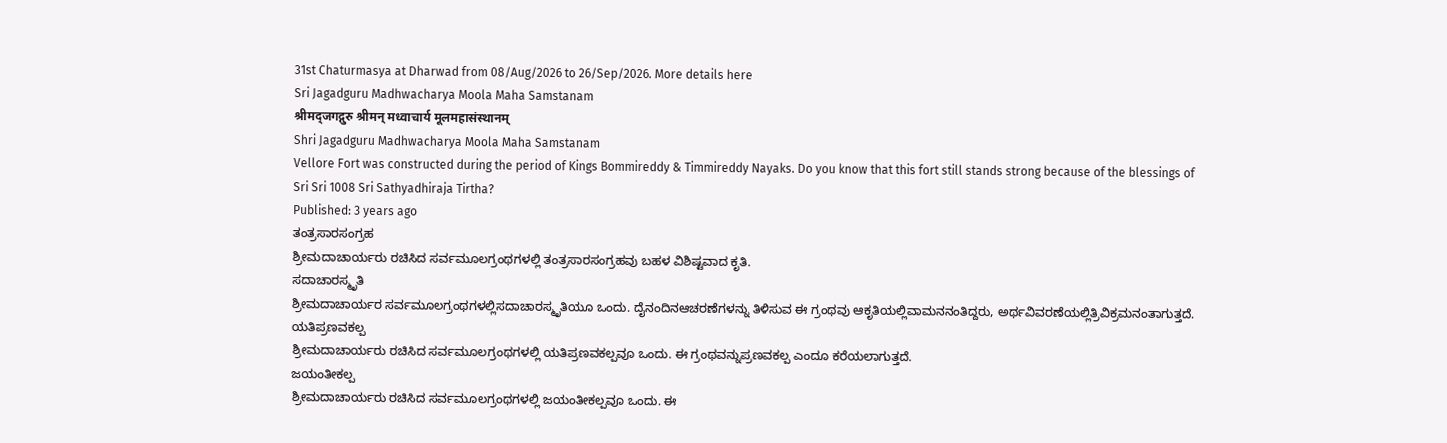31st Chaturmasya at Dharwad from 08/Aug/2026 to 26/Sep/2026. More details here
Sri Jagadguru Madhwacharya Moola Maha Samstanam
श्रीमद्जगद्गुरु श्रीमन् मध्वाचार्य मूलमहासंस्थानम्
Shri Jagadguru Madhwacharya Moola Maha Samstanam
Vellore Fort was constructed during the period of Kings Bommireddy & Timmireddy Nayaks. Do you know that this fort still stands strong because of the blessings of Sri Sri 1008 Sri Sathyadhiraja Tirtha?
Published: 3 years ago
ತಂತ್ರಸಾರಸಂಗ್ರಹ
ಶ್ರೀಮದಾಚಾರ್ಯರು ರಚಿಸಿದ ಸರ್ವಮೂಲಗ್ರಂಥಗಳಲ್ಲಿ ತಂತ್ರಸಾರಸಂಗ್ರಹವು ಬಹಳ ವಿಶಿಷ್ಟವಾದ ಕೃತಿ.
ಸದಾಚಾರಸ್ಮೃತಿ
ಶ್ರೀಮದಾಚಾರ್ಯರ ಸರ್ವಮೂಲಗ್ರಂಥಗಳಲ್ಲಿಸದಾಚಾರಸ್ಮೃತಿಯೂ ಒಂದು. ದೈನಂದಿನಆಚರಣೆಗಳನ್ನು ತಿಳಿಸುವ ಈ ಗ್ರಂಥವು ಆಕೃತಿಯಲ್ಲಿವಾಮನನಂತಿದ್ದರು, ಅರ್ಥವಿವರಣೆಯಲ್ಲಿತ್ರಿವಿಕ್ರಮನಂತಾಗುತ್ತದೆ.
ಯತಿಪ್ರಣವಕಲ್ಪ
ಶ್ರೀಮದಾಚಾರ್ಯರು ರಚಿಸಿದ ಸರ್ವಮೂಲಗ್ರಂಥಗಳಲ್ಲಿ ಯತಿಪ್ರಣವಕಲ್ಪವೂ ಒಂದು. ಈ ಗ್ರಂಥವನ್ನುಪ್ರಣವಕಲ್ಪ ಎಂದೂ ಕರೆಯಲಾಗುತ್ತದೆ.
ಜಯಂತೀಕಲ್ಪ
ಶ್ರೀಮದಾಚಾರ್ಯರು ರಚಿಸಿದ ಸರ್ವಮೂಲಗ್ರಂಥಗಳಲ್ಲಿ ಜಯಂತೀಕಲ್ಪವೂ ಒಂದು. ಈ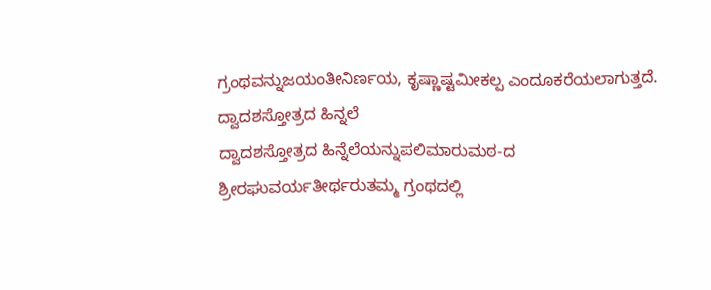ಗ್ರಂಥವನ್ನುಜಯಂತೀನಿರ್ಣಯ, ಕೃಷ್ಣಾಷ್ಟಮೀಕಲ್ಪ ಎಂದೂಕರೆಯಲಾಗುತ್ತದೆ.
ದ್ವಾದಶಸ್ತೋತ್ರದ ಹಿನ್ನಲೆ
ದ್ವಾದಶಸ್ತೋತ್ರದ ಹಿನ್ನೆಲೆಯನ್ನುಪಲಿಮಾರುಮಠ-ದ ಶ್ರೀರಘುವರ್ಯತೀರ್ಥರುತಮ್ಮ ಗ್ರಂಥದಲ್ಲಿ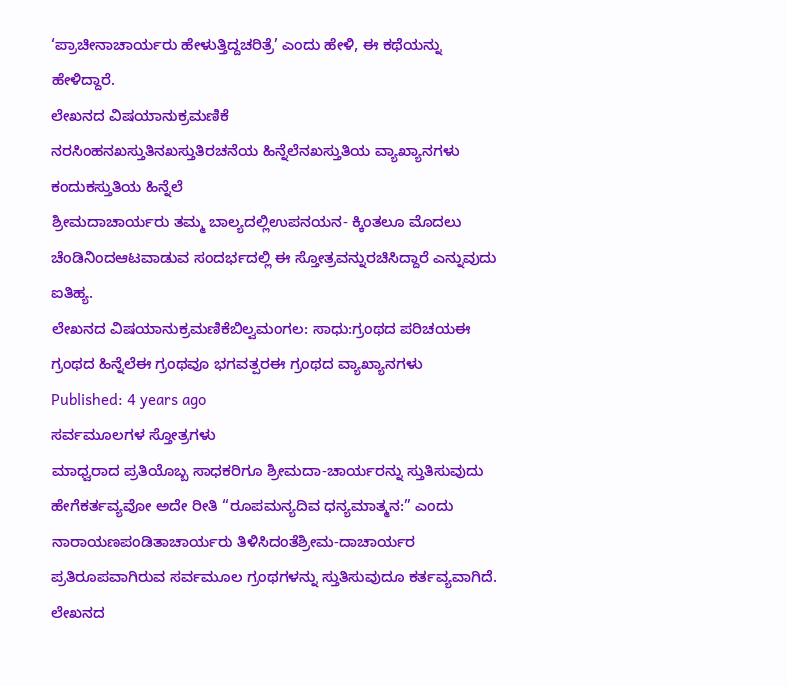‘ಪ್ರಾಚೀನಾಚಾರ್ಯರು ಹೇಳುತ್ತಿದ್ದಚರಿತ್ರೆ’ ಎಂದು ಹೇಳಿ, ಈ ಕಥೆಯನ್ನು ಹೇಳಿದ್ದಾರೆ.
ಲೇಖನದ ವಿಷಯಾನುಕ್ರಮಣಿಕೆ
ನರಸಿಂಹನಖಸ್ತುತಿನಖಸ್ತುತಿರಚನೆಯ ಹಿನ್ನೆಲೆನಖಸ್ತುತಿಯ ವ್ಯಾಖ್ಯಾನಗಳು
ಕಂದುಕಸ್ತುತಿಯ ಹಿನ್ನೆಲೆ
ಶ್ರೀಮದಾಚಾರ್ಯರು ತಮ್ಮ ಬಾಲ್ಯದಲ್ಲಿಉಪನಯನ- ಕ್ಕಿಂತಲೂ ಮೊದಲು ಚೆಂಡಿನಿಂದಆಟವಾಡುವ ಸಂದರ್ಭದಲ್ಲಿ ಈ ಸ್ತೋತ್ರವನ್ನುರಚಿಸಿದ್ದಾರೆ ಎನ್ನುವುದು ಐತಿಹ್ಯ.
ಲೇಖನದ ವಿಷಯಾನುಕ್ರಮಣಿಕೆಬಿಲ್ವಮಂಗಲ: ಸಾಧು:ಗ್ರಂಥದ ಪರಿಚಯಈ ಗ್ರಂಥದ ಹಿನ್ನೆಲೆಈ ಗ್ರಂಥವೂ ಭಗವತ್ಪರಈ ಗ್ರಂಥದ ವ್ಯಾಖ್ಯಾನಗಳು
Published: 4 years ago
ಸರ್ವಮೂಲಗಳ ಸ್ತೋತ್ರಗಳು
ಮಾಧ್ವರಾದ ಪ್ರತಿಯೊಬ್ಬ ಸಾಧಕರಿಗೂ ಶ್ರೀಮದಾ-ಚಾರ್ಯರನ್ನು ಸ್ತುತಿಸುವುದು ಹೇಗೆಕರ್ತವ್ಯವೋ ಅದೇ ರೀತಿ “ರೂಪಮನ್ಯದಿವ ಧನ್ಯಮಾತ್ಮನ:” ಎಂದು ನಾರಾಯಣಪಂಡಿತಾಚಾರ್ಯರು ತಿಳಿಸಿದಂತೆಶ್ರೀಮ-ದಾಚಾರ್ಯರ ಪ್ರತಿರೂಪವಾಗಿರುವ ಸರ್ವಮೂಲ ಗ್ರಂಥಗಳನ್ನು ಸ್ತುತಿಸುವುದೂ ಕರ್ತವ್ಯವಾಗಿದೆ.
ಲೇಖನದ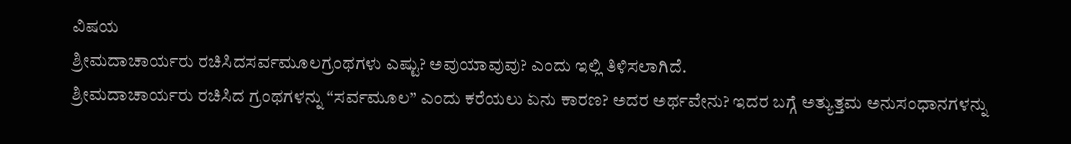ವಿಷಯ
ಶ್ರೀಮದಾಚಾರ್ಯರು ರಚಿಸಿದಸರ್ವಮೂಲಗ್ರಂಥಗಳು ಎಷ್ಟು? ಅವುಯಾವುವು? ಎಂದು ಇಲ್ಲಿ ತಿಳಿಸಲಾಗಿದೆ.
ಶ್ರೀಮದಾಚಾರ್ಯರು ರಚಿಸಿದ ಗ್ರಂಥಗಳನ್ನು “ಸರ್ವಮೂಲ” ಎಂದು ಕರೆಯಲು ಏನು ಕಾರಣ? ಅದರ ಅರ್ಥವೇನು? ಇದರ ಬಗ್ಗೆ ಅತ್ಯುತ್ತಮ ಅನುಸಂಧಾನಗಳನ್ನು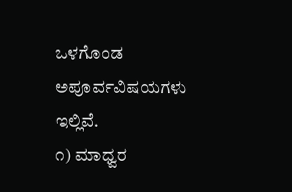ಒಳಗೊಂಡ ಅಪೂರ್ವವಿಷಯಗಳು ಇಲ್ಲಿವೆ.
೧) ಮಾಧ್ವರ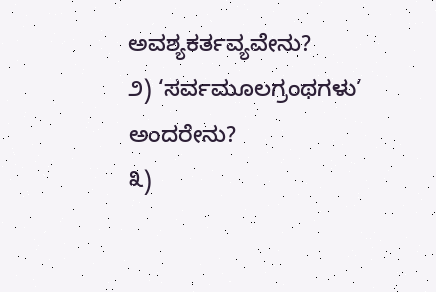ಅವಶ್ಯಕರ್ತವ್ಯವೇನು?
೨) ‘ಸರ್ವಮೂಲಗ್ರಂಥಗಳು’ ಅಂದರೇನು?
೩)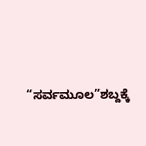“ಸರ್ವಮೂಲ”ಶಬ್ದಕ್ಕೆ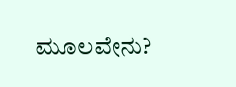ಮೂಲವೇನು?